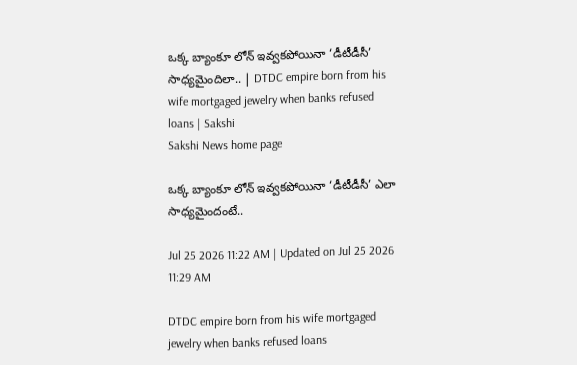ఒక్క బ్యాంకూ లోన్‌ ఇవ్వకపోయినా ‘డీటీడీసీ’ సాధ్యమైందిలా.. | DTDC empire born from his wife mortgaged jewelry when banks refused loans | Sakshi
Sakshi News home page

ఒక్క బ్యాంకూ లోన్‌ ఇవ్వకపోయినా ‘డీటీడీసీ’ ఎలా సాధ్యమైందంటే..

Jul 25 2026 11:22 AM | Updated on Jul 25 2026 11:29 AM

DTDC empire born from his wife mortgaged jewelry when banks refused loans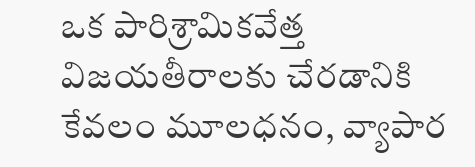ఒక పారిశ్రామికవేత్త విజయతీరాలకు చేరడానికి కేవలం మూలధనం, వ్యాపార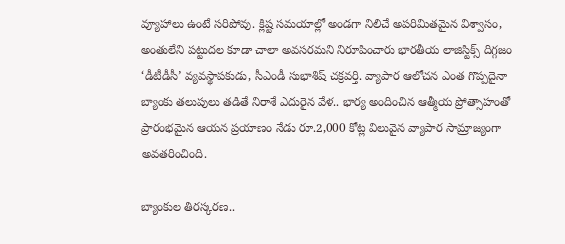వ్యూహాలు ఉంటే సరిపోవు. క్లిష్ట సమయాల్లో అండగా నిలిచే అపరిమితమైన విశ్వాసం, అంతులేని పట్టుదల కూడా చాలా అవసరమని నిరూపించారు భారతీయ లాజిస్టిక్స్ దిగ్గజం ‘డీటీడీసీ’ వ్యవస్థాపకుడు, సీఎండీ సుభాశిష్ చక్రవర్తి. వ్యాపార ఆలోచన ఎంత గొప్పదైనా బ్యాంకు తలుపులు తడితే నిరాశే ఎదురైన వేళ.. భార్య అందించిన ఆత్మీయ ప్రోత్సాహంతో ప్రారంభమైన ఆయన ప్రయాణం నేడు రూ.2,000 కోట్ల విలువైన వ్యాపార సామ్రాజ్యంగా అవతరించింది.

బ్యాంకుల తిరస్కరణ..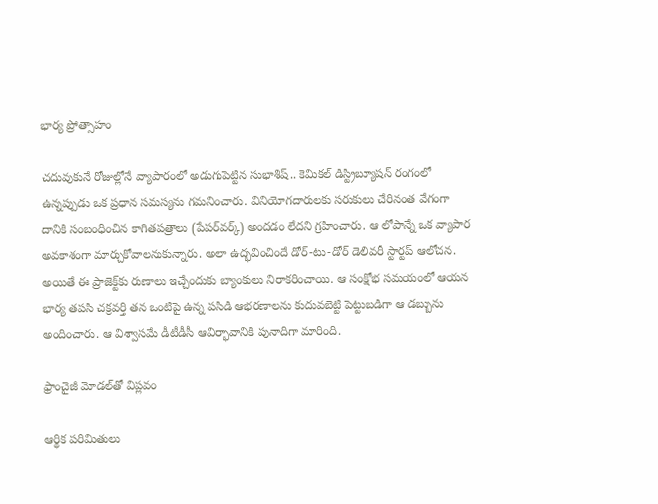భార్య ప్రోత్సాహం

చదువుకునే రోజుల్లోనే వ్యాపారంలో అడుగుపెట్టిన సుభాశిష్.. కెమికల్ డిస్ట్రిబ్యూషన్ రంగంలో ఉన్నప్పుడు ఒక ప్రధాన సమస్యను గమనించారు. వినియోగదారులకు సరుకులు చేరినంత వేగంగా దానికి సంబంధించిన కాగితపత్రాలు (పేపర్‌వర్క్) అందడం లేదని గ్రహించారు. ఆ లోపాన్నే ఒక వ్యాపార అవకాశంగా మార్చుకోవాలనుకున్నారు. అలా ఉద్భవించిందే డోర్-టు-డోర్ డెలివరీ స్టార్టప్ ఆలోచన. అయితే ఈ ప్రాజెక్ట్‌కు రుణాలు ఇచ్చేందుకు బ్యాంకులు నిరాకరించాయి. ఆ సంక్షోభ సమయంలో ఆయన భార్య తపసి చక్రవర్తి తన ఒంటిపై ఉన్న పసిడి ఆభరణాలను కుదువబెట్టి పెట్టుబడిగా ఆ డబ్బును అందించారు. ఆ విశ్వాసమే డీటీడీసీ ఆవిర్భావానికి పునాదిగా మారింది.

ఫ్రాంచైజీ మోడల్‌తో విప్లవం

ఆర్థిక పరిమితులు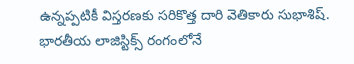ఉన్నప్పటికీ విస్తరణకు సరికొత్త దారి వెతికారు సుభాశిష్. భారతీయ లాజిస్టిక్స్ రంగంలోనే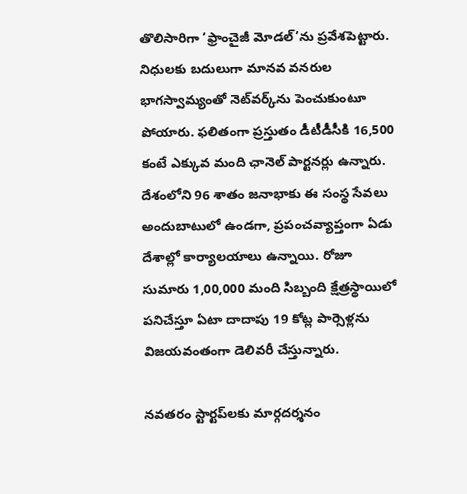తొలిసారిగా ‘ఫ్రాంచైజీ మోడల్’ను ప్రవేశపెట్టారు. నిధులకు బదులుగా మానవ వనరుల భాగస్వామ్యంతో నెట్‌వర్క్‌ను పెంచుకుంటూ పోయారు. ఫలితంగా ప్రస్తుతం డీటీడీసీకి 16,500 కంటే ఎక్కువ మంది ఛానెల్ పార్టనర్లు ఉన్నారు. దేశంలోని 96 శాతం జనాభాకు ఈ సంస్థ సేవలు అందుబాటులో ఉండగా, ప్రపంచవ్యాప్తంగా ఏడు దేశాల్లో కార్యాలయాలు ఉన్నాయి. రోజూ సుమారు 1,00,000 మంది సిబ్బంది క్షేత్రస్థాయిలో పనిచేస్తూ ఏటా దాదాపు 19 కోట్ల పార్సెళ్లను విజయవంతంగా డెలివరీ చేస్తున్నారు.

నవతరం స్టార్టప్‌లకు మార్గదర్శనం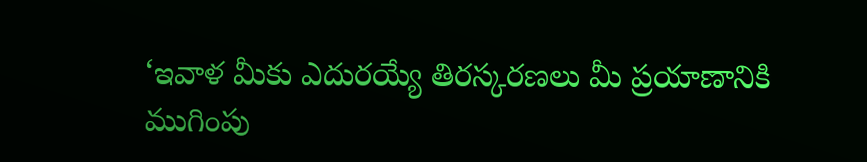‘ఇవాళ మీకు ఎదురయ్యే తిరస్కరణలు మీ ప్రయాణానికి ముగింపు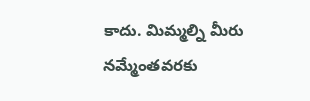కాదు. మిమ్మల్ని మీరు నమ్మేంతవరకు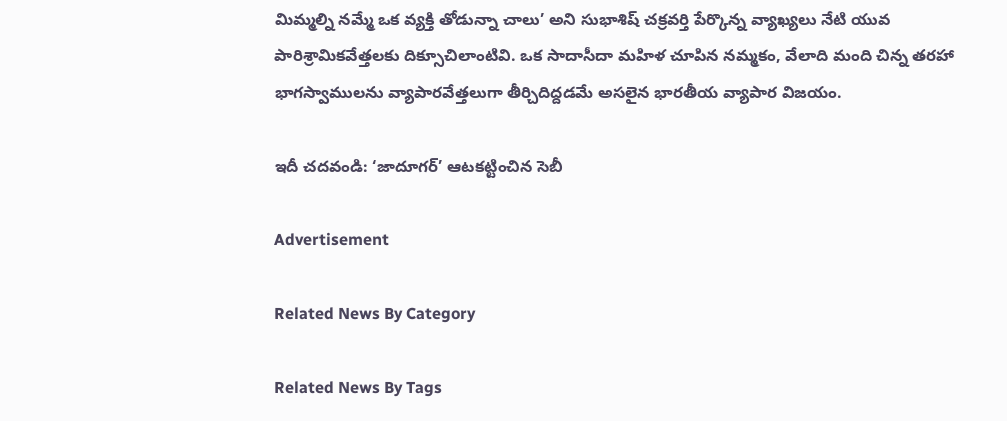మిమ్మల్ని నమ్మే ఒక వ్యక్తి తోడున్నా చాలు’ అని సుభాశిష్ చక్రవర్తి పేర్కొన్న వ్యాఖ్యలు నేటి యువ పారిశ్రామికవేత్తలకు దిక్సూచిలాంటివి. ఒక సాదాసీదా మహిళ చూపిన నమ్మకం, వేలాది మంది చిన్న తరహా భాగస్వాములను వ్యాపారవేత్తలుగా తీర్చిదిద్దడమే అసలైన భారతీయ వ్యాపార విజయం.

ఇదీ చదవండి: ‘జాదూగర్’ ఆటకట్టించిన సెబీ

Advertisement

Related News By Category

Related News By Tags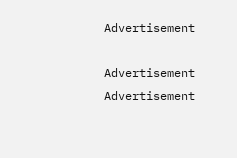Advertisement

Advertisement
Advertisement